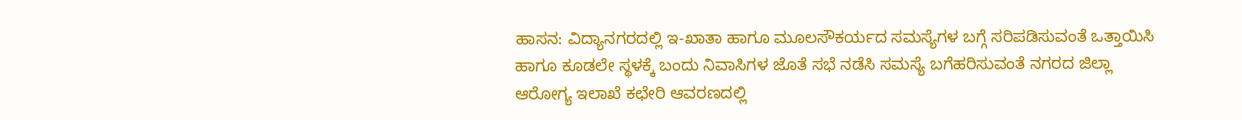ಹಾಸನ: ವಿದ್ಯಾನಗರದಲ್ಲಿ ಇ-ಖಾತಾ ಹಾಗೂ ಮೂಲಸೌಕರ್ಯದ ಸಮಸ್ಯೆಗಳ ಬಗ್ಗೆ ಸರಿಪಡಿಸುವಂತೆ ಒತ್ತಾಯಿಸಿ ಹಾಗೂ ಕೂಡಲೇ ಸ್ಥಳಕ್ಕೆ ಬಂದು ನಿವಾಸಿಗಳ ಜೊತೆ ಸಭೆ ನಡೆಸಿ ಸಮಸ್ಯೆ ಬಗೆಹರಿಸುವಂತೆ ನಗರದ ಜಿಲ್ಲಾ ಆರೋಗ್ಯ ಇಲಾಖೆ ಕಛೇರಿ ಆವರಣದಲ್ಲಿ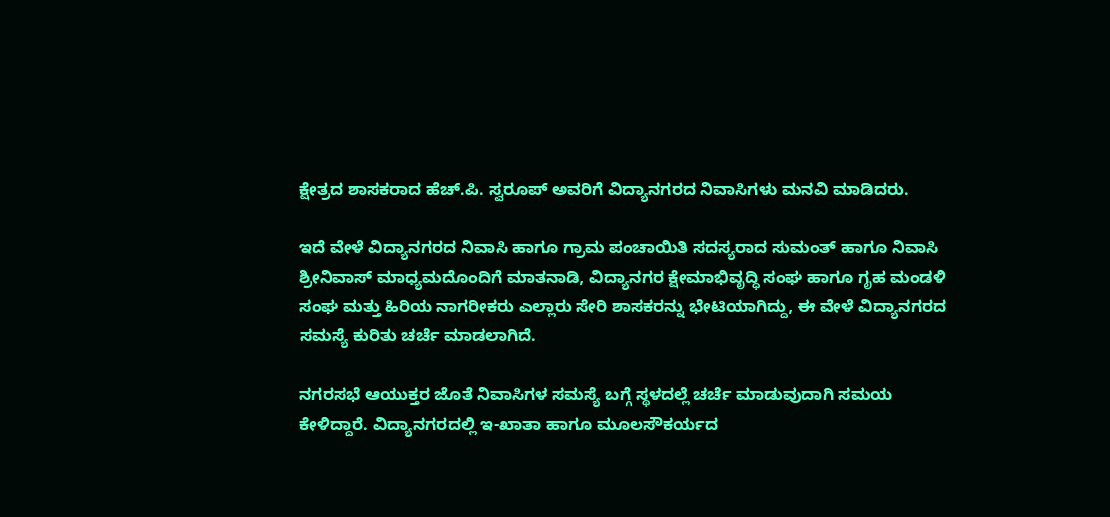ಕ್ಷೇತ್ರದ ಶಾಸಕರಾದ ಹೆಚ್.ಪಿ. ಸ್ವರೂಪ್ ಅವರಿಗೆ ವಿದ್ಯಾನಗರದ ನಿವಾಸಿಗಳು ಮನವಿ ಮಾಡಿದರು.

ಇದೆ ವೇಳೆ ವಿದ್ಯಾನಗರದ ನಿವಾಸಿ ಹಾಗೂ ಗ್ರಾಮ ಪಂಚಾಯಿತಿ ಸದಸ್ಯರಾದ ಸುಮಂತ್ ಹಾಗೂ ನಿವಾಸಿ ಶ್ರೀನಿವಾಸ್ ಮಾಧ್ಯಮದೊಂದಿಗೆ ಮಾತನಾಡಿ, ವಿದ್ಯಾನಗರ ಕ್ಷೇಮಾಭಿವೃದ್ಧಿ ಸಂಘ ಹಾಗೂ ಗೃಹ ಮಂಡಳಿ ಸಂಘ ಮತ್ತು ಹಿರಿಯ ನಾಗರೀಕರು ಎಲ್ಲಾರು ಸೇರಿ ಶಾಸಕರನ್ನು ಭೇಟಿಯಾಗಿದ್ದು, ಈ ವೇಳೆ ವಿದ್ಯಾನಗರದ ಸಮಸ್ಯೆ ಕುರಿತು ಚರ್ಚೆ ಮಾಡಲಾಗಿದೆ.

ನಗರಸಭೆ ಆಯುಕ್ತರ ಜೊತೆ ನಿವಾಸಿಗಳ ಸಮಸ್ಯೆ ಬಗ್ಗೆ ಸ್ಥಳದಲ್ಲೆ ಚರ್ಚೆ ಮಾಡುವುದಾಗಿ ಸಮಯ ಕೇಳಿದ್ದಾರೆ. ವಿದ್ಯಾನಗರದಲ್ಲಿ ಇ-ಖಾತಾ ಹಾಗೂ ಮೂಲಸೌಕರ್ಯದ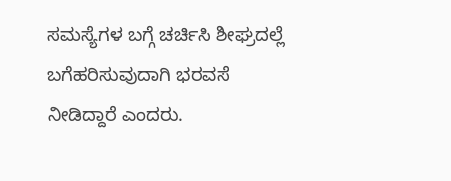ಸಮಸ್ಯೆಗಳ ಬಗ್ಗೆ ಚರ್ಚಿಸಿ ಶೀಘ್ರದಲ್ಲೆ ಬಗೆಹರಿಸುವುದಾಗಿ ಭರವಸೆ ನೀಡಿದ್ದಾರೆ ಎಂದರು.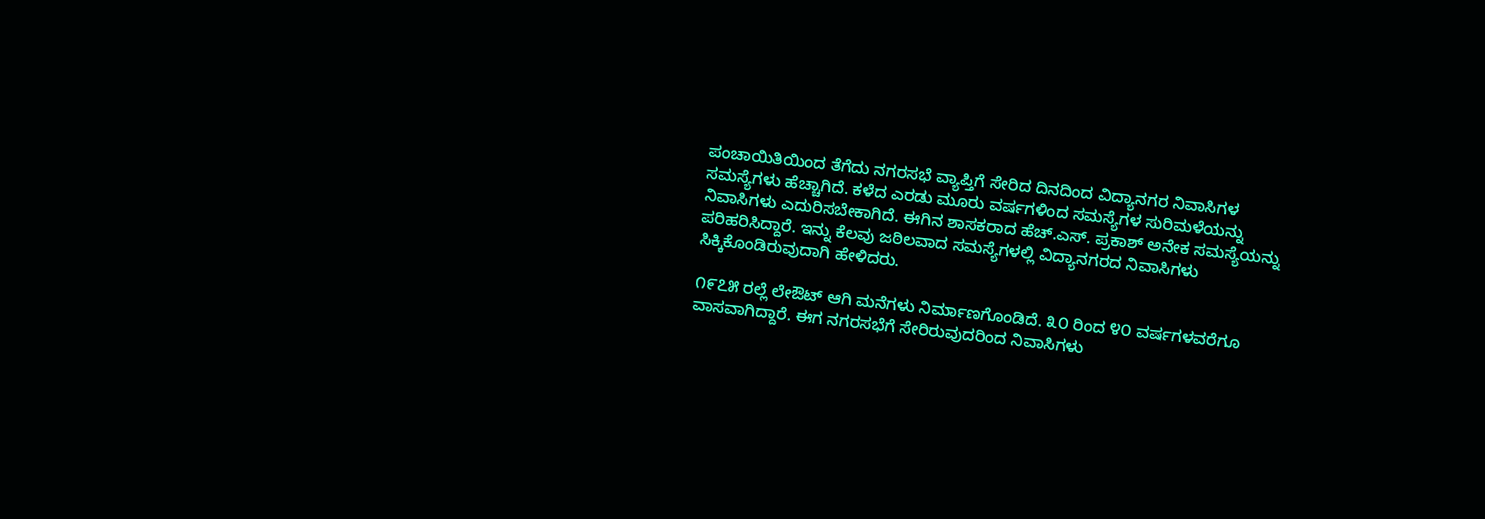ಪಂಚಾಯಿತಿಯಿಂದ ತೆಗೆದು ನಗರಸಭೆ ವ್ಯಾಪ್ತಿಗೆ ಸೇರಿದ ದಿನದಿಂದ ವಿದ್ಯಾನಗರ ನಿವಾಸಿಗಳ ಸಮಸ್ಯೆಗಳು ಹೆಚ್ಚಾಗಿದೆ. ಕಳೆದ ಎರಡು ಮೂರು ವರ್ಷಗಳಿಂದ ಸಮಸ್ಯೆಗಳ ಸುರಿಮಳೆಯನ್ನು ನಿವಾಸಿಗಳು ಎದುರಿಸಬೇಕಾಗಿದೆ. ಈಗಿನ ಶಾಸಕರಾದ ಹೆಚ್.ಎಸ್. ಪ್ರಕಾಶ್ ಅನೇಕ ಸಮಸ್ಯೆಯನ್ನು ಪರಿಹರಿಸಿದ್ದಾರೆ. ಇನ್ನು ಕೆಲವು ಜಠಿಲವಾದ ಸಮಸ್ಯೆಗಳಲ್ಲಿ ವಿದ್ಯಾನಗರದ ನಿವಾಸಿಗಳು ಸಿಕ್ಕಿಕೊಂಡಿರುವುದಾಗಿ ಹೇಳಿದರು.

೧೯೭೫ ರಲ್ಲೆ ಲೇಔಟ್ ಆಗಿ ಮನೆಗಳು ನಿರ್ಮಾಣಗೊಂಡಿದೆ. ೩೦ ರಿಂದ ೪೦ ವರ್ಷಗಳವರೆಗೂ ವಾಸವಾಗಿದ್ದಾರೆ. ಈಗ ನಗರಸಭೆಗೆ ಸೇರಿರುವುದರಿಂದ ನಿವಾಸಿಗಳು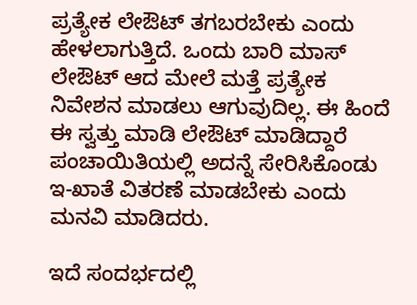ಪ್ರತ್ಯೇಕ ಲೇಔಟ್ ತಗಬರಬೇಕು ಎಂದು ಹೇಳಲಾಗುತ್ತಿದೆ. ಒಂದು ಬಾರಿ ಮಾಸ್ ಲೇಔಟ್ ಆದ ಮೇಲೆ ಮತ್ತೆ ಪ್ರತ್ಯೇಕ ನಿವೇಶನ ಮಾಡಲು ಆಗುವುದಿಲ್ಲ. ಈ ಹಿಂದೆ ಈ ಸ್ವತ್ತು ಮಾಡಿ ಲೇಔಟ್ ಮಾಡಿದ್ದಾರೆ ಪಂಚಾಯಿತಿಯಲ್ಲಿ ಅದನ್ನೆ ಸೇರಿಸಿಕೊಂಡು ಇ-ಖಾತೆ ವಿತರಣೆ ಮಾಡಬೇಕು ಎಂದು ಮನವಿ ಮಾಡಿದರು.

ಇದೆ ಸಂದರ್ಭದಲ್ಲಿ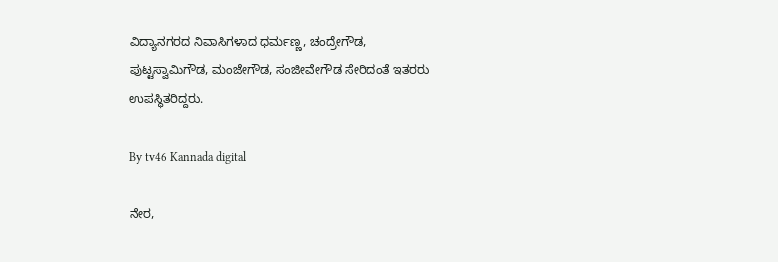ವಿದ್ಯಾನಗರದ ನಿವಾಸಿಗಳಾದ ಧರ್ಮಣ್ಣ, ಚಂದ್ರೇಗೌಡ, ಪುಟ್ಟಸ್ವಾಮಿಗೌಡ, ಮಂಜೇಗೌಡ, ಸಂಜೀವೇಗೌಡ ಸೇರಿದಂತೆ ಇತರರು ಉಪಸ್ಥಿತರಿದ್ದರು.

By tv46 Kannada digital

ನೇರ,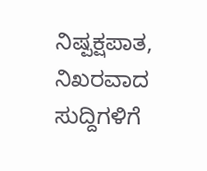ನಿಷ್ಪಕ್ಷಪಾತ, ನಿಖರವಾದ ಸುದ್ದಿಗಳಿಗೆ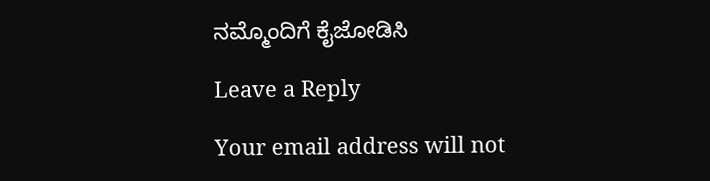ನಮ್ಮೊಂದಿಗೆ ಕೈಜೋಡಿಸಿ

Leave a Reply

Your email address will not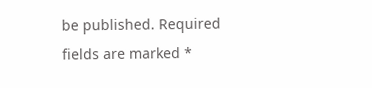be published. Required fields are marked *